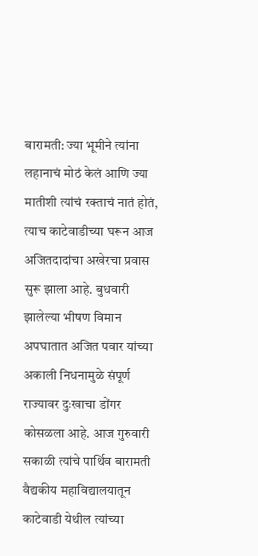बारामती: ज्या भूमीने त्यांना लहानाचं मोठं केलं आणि ज्या मातीशी त्यांचं रक्ताचं नातं होतं, त्याच काटेवाडीच्या घरून आज अजितदादांचा अखेरचा प्रवास सुरू झाला आहे. बुधवारी झालेल्या भीषण विमान अपघातात अजित पवार यांच्या अकाली निधनामुळे संपूर्ण राज्यावर दुःखाचा डोंगर कोसळला आहे. आज गुरुवारी सकाळी त्यांचे पार्थिव बारामती वैद्यकीय महाविद्यालयातून काटेवाडी येथील त्यांच्या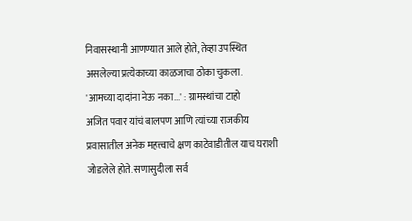निवासस्थानी आणण्यात आले होते, तेव्हा उपस्थित असलेल्या प्रत्येकाच्या काळजाचा ठोका चुकला.
'आमच्या दादांना नेऊ नका...' : ग्रामस्थांचा टाहो
अजित पवार यांचं बालपण आणि त्यांच्या राजकीय प्रवासातील अनेक महत्त्वाचे क्षण काटेवाडीतील याच घराशी जोडलेले होते. सणासुदीला सर्व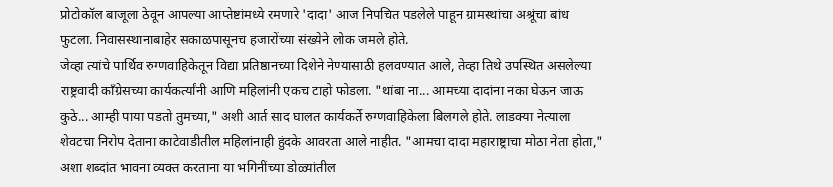प्रोटोकॉल बाजूला ठेवून आपल्या आप्तेष्टांमध्ये रमणारे 'दादा' आज निपचित पडलेले पाहून ग्रामस्थांचा अश्रूंचा बांध फुटला. निवासस्थानाबाहेर सकाळपासूनच हजारोंच्या संख्येने लोक जमले होते.
जेव्हा त्यांचे पार्थिव रुग्णवाहिकेतून विद्या प्रतिष्ठानच्या दिशेने नेण्यासाठी हलवण्यात आले, तेव्हा तिथे उपस्थित असलेल्या राष्ट्रवादी काँग्रेसच्या कार्यकर्त्यांनी आणि महिलांनी एकच टाहो फोडला. "थांबा ना... आमच्या दादांना नका घेऊन जाऊ कुठे... आम्ही पाया पडतो तुमच्या," अशी आर्त साद घालत कार्यकर्ते रुग्णवाहिकेला बिलगले होते. लाडक्या नेत्याला शेवटचा निरोप देताना काटेवाडीतील महिलांनाही हुंदके आवरता आले नाहीत. "आमचा दादा महाराष्ट्राचा मोठा नेता होता," अशा शब्दांत भावना व्यक्त करताना या भगिनींच्या डोळ्यांतील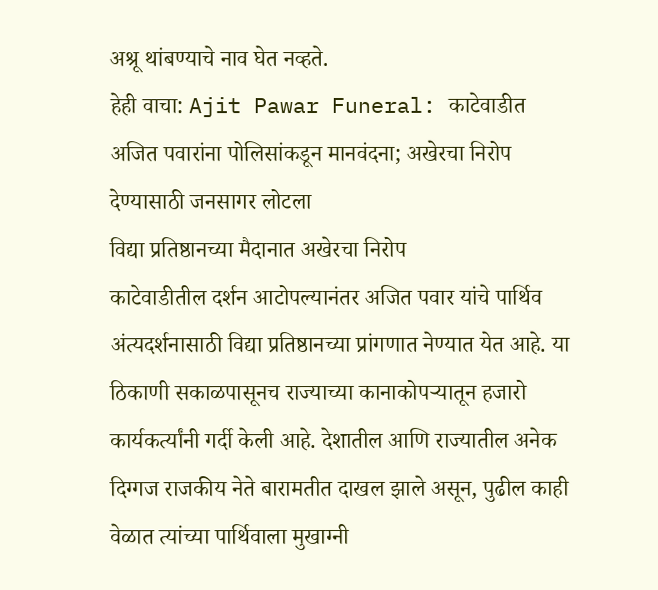अश्रू थांबण्याचे नाव घेत नव्हते.
हेही वाचा: Ajit Pawar Funeral: काटेवाडीत अजित पवारांना पोलिसांकडून मानवंदना; अखेरचा निरोप देण्यासाठी जनसागर लोटला
विद्या प्रतिष्ठानच्या मैदानात अखेरचा निरोप
काटेवाडीतील दर्शन आटोपल्यानंतर अजित पवार यांचे पार्थिव अंत्यदर्शनासाठी विद्या प्रतिष्ठानच्या प्रांगणात नेण्यात येत आहे. या ठिकाणी सकाळपासूनच राज्याच्या कानाकोपऱ्यातून हजारो कार्यकर्त्यांनी गर्दी केली आहे. देशातील आणि राज्यातील अनेक दिग्गज राजकीय नेते बारामतीत दाखल झाले असून, पुढील काही वेळात त्यांच्या पार्थिवाला मुखाग्नी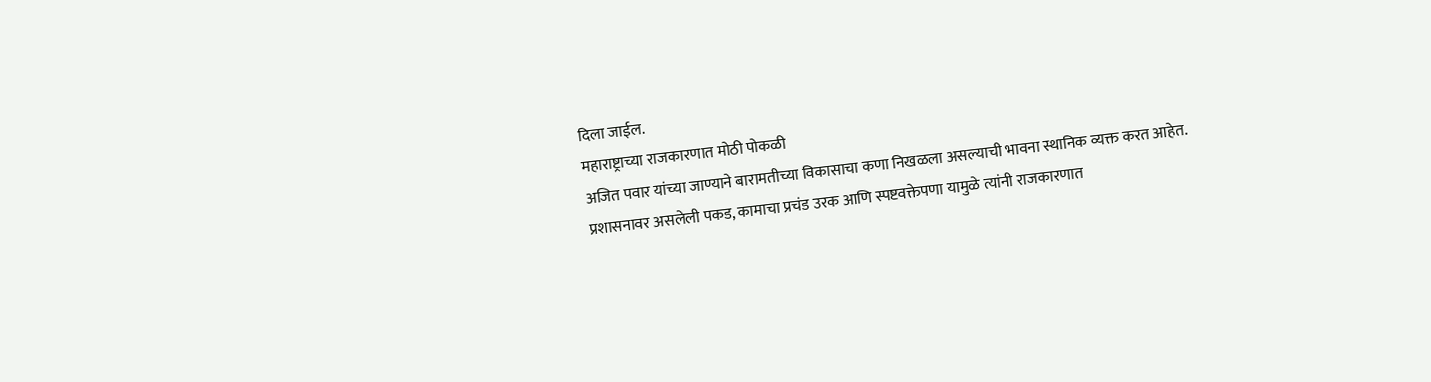दिला जाईल.
महाराष्ट्राच्या राजकारणात मोठी पोकळी
अजित पवार यांच्या जाण्याने बारामतीच्या विकासाचा कणा निखळला असल्याची भावना स्थानिक व्यक्त करत आहेत. प्रशासनावर असलेली पकड, कामाचा प्रचंड उरक आणि स्पष्टवक्तेपणा यामुळे त्यांनी राजकारणात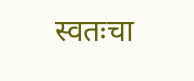स्वतःचा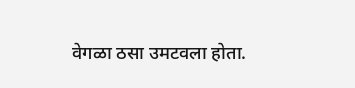वेगळा ठसा उमटवला होता.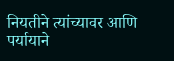नियतीने त्यांच्यावर आणि पर्यायाने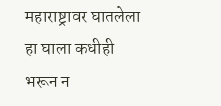महाराष्ट्रावर घातलेला हा घाला कधीही भरून न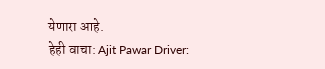येणारा आहे.
हेही वाचा: Ajit Pawar Driver: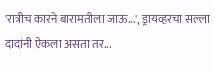'रात्रीच कारने बारामतीला जाऊ...', ड्रायव्हरचा सल्ला दादांनी ऐकला असता तर...